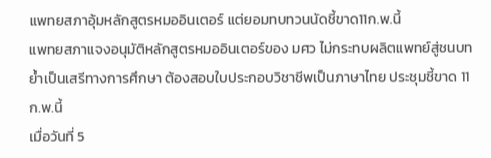แพทยสภาอุ้มหลักสูตรหมออินเตอร์ แต่ยอมทบทวนนัดชี้ขาด11ก.พ.นี้
แพทยสภาแจงอนุมัติหลักสูตรหมออินเตอร์ของ มศว ไม่กระทบผลิตแพทย์สู่ชนบท ย้ำเป็นเสรีทางการศึกษา ต้องสอบใบประกอบวิชาชีพเป็นภาษาไทย ประชุมชี้ขาด 11 ก.พ.นี้
เมื่อวันที่ 5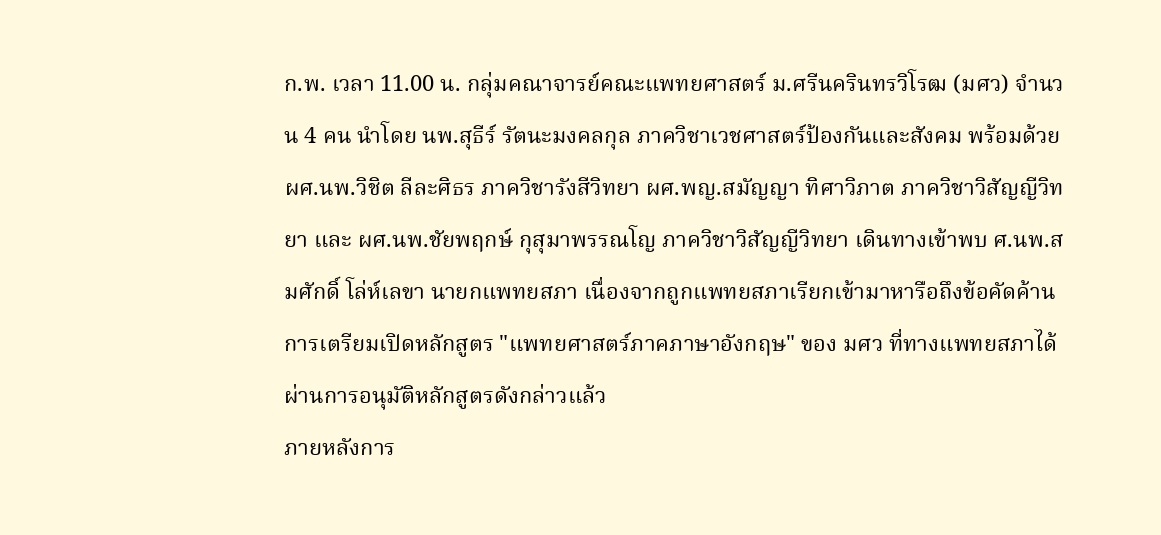ก.พ. เวลา 11.00 น. กลุ่มคณาจารย์คณะแพทยศาสตร์ ม.ศรีนครินทรวิโรฒ (มศว) จำนวน 4 คน นำโดย นพ.สุธีร์ รัตนะมงคลกุล ภาควิชาเวชศาสตร์ป้องกันและสังคม พร้อมด้วย ผศ.นพ.วิชิต ลีละศิธร ภาควิชารังสีวิทยา ผศ.พญ.สมัญญา ทิศาวิภาต ภาควิชาวิสัญญีวิทยา และ ผศ.นพ.ชัยพฤกษ์ กุสุมาพรรณโญ ภาควิชาวิสัญญีวิทยา เดินทางเข้าพบ ศ.นพ.สมศักดิ์ โล่ห์เลขา นายกแพทยสภา เนื่องจากถูกแพทยสภาเรียกเข้ามาหารือถึงข้อคัดค้านการเตรียมเปิดหลักสูตร "แพทยศาสตร์ภาคภาษาอังกฤษ" ของ มศว ที่ทางแพทยสภาได้ผ่านการอนุมัติหลักสูตรดังกล่าวแล้ว
ภายหลังการ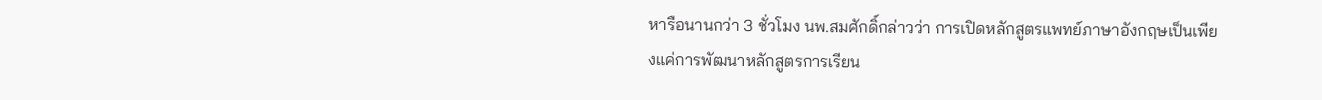หารือนานกว่า 3 ชั่วโมง นพ.สมศักดิ์กล่าวว่า การเปิดหลักสูตรแพทย์ภาษาอังกฤษเป็นเพียงแค่การพัฒนาหลักสูตรการเรียน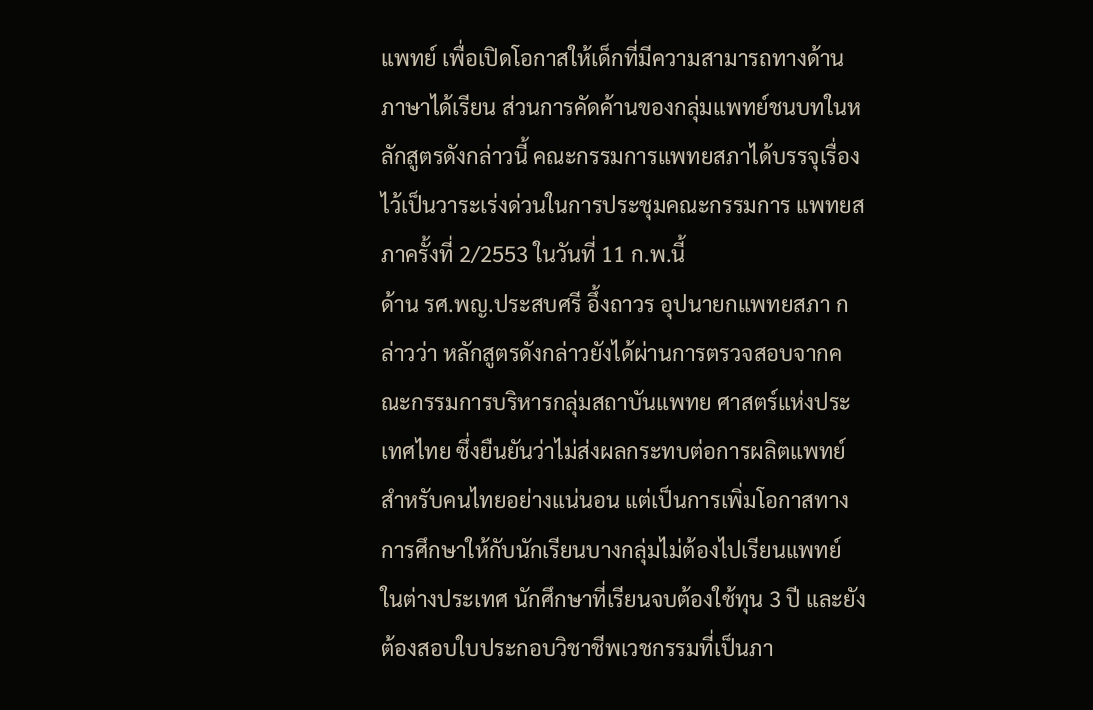แพทย์ เพื่อเปิดโอกาสให้เด็กที่มีความสามารถทางด้านภาษาได้เรียน ส่วนการคัดค้านของกลุ่มแพทย์ชนบทในหลักสูตรดังกล่าวนี้ คณะกรรมการแพทยสภาได้บรรจุเรื่องไว้เป็นวาระเร่งด่วนในการประชุมคณะกรรมการ แพทยสภาครั้งที่ 2/2553 ในวันที่ 11 ก.พ.นี้
ด้าน รศ.พญ.ประสบศรี อึ้งถาวร อุปนายกแพทยสภา กล่าวว่า หลักสูตรดังกล่าวยังได้ผ่านการตรวจสอบจากคณะกรรมการบริหารกลุ่มสถาบันแพทย ศาสตร์แห่งประเทศไทย ซึ่งยืนยันว่าไม่ส่งผลกระทบต่อการผลิตแพทย์สำหรับคนไทยอย่างแน่นอน แต่เป็นการเพิ่มโอกาสทางการศึกษาให้กับนักเรียนบางกลุ่มไม่ต้องไปเรียนแพทย์ ในต่างประเทศ นักศึกษาที่เรียนจบต้องใช้ทุน 3 ปี และยังต้องสอบใบประกอบวิชาชีพเวชกรรมที่เป็นภา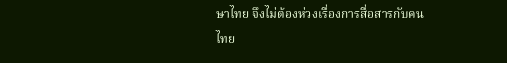ษาไทย จึงไม่ต้องห่วงเรื่องการสื่อสารกับคนไทย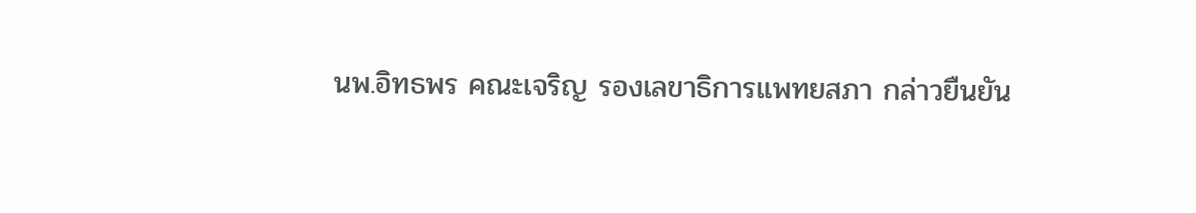นพ.อิทธพร คณะเจริญ รองเลขาธิการแพทยสภา กล่าวยืนยัน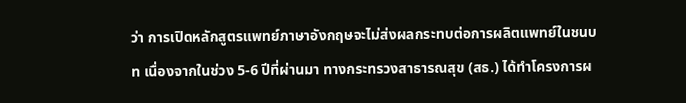ว่า การเปิดหลักสูตรแพทย์ภาษาอังกฤษจะไม่ส่งผลกระทบต่อการผลิตแพทย์ในชนบท เนื่องจากในช่วง 5-6 ปีที่ผ่านมา ทางกระทรวงสาธารณสุข (สธ.) ได้ทำโครงการผ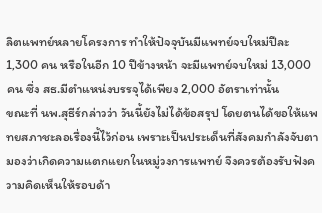ลิตแพทย์หลายโครงการ ทำให้ปัจจุบันมีแพทย์จบใหม่ปีละ 1,300 คน หรือในอีก 10 ปีข้างหน้า จะมีแพทย์จบใหม่ 13,000 คน ซึ่ง สธ.มีตำแหน่งบรรจุได้เพียง 2,000 อัตราเท่านั้น
ขณะที่ นพ.สุธีร์กล่าวว่า วันนี้ยังไม่ได้ข้อสรุป โดยตนได้ขอให้แพทยสภาชะลอเรื่องนี้ไว้ก่อน เพราะเป็นประเด็นที่สังคมกำลังจับตามองว่าเกิดความแตกแยกในหมู่วงการแพทย์ จึงควรต้องรับฟังความคิดเห็นให้รอบด้า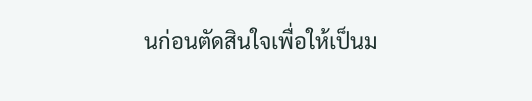นก่อนตัดสินใจเพื่อให้เป็นม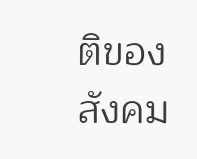ติของสังคม